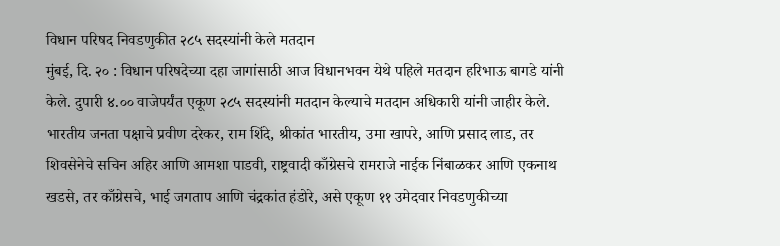विधान परिषद निवडणुकीत २८५ सदस्यांनी केले मतदान
मुंबई, दि. २० : विधान परिषदेच्या दहा जागांसाठी आज विधानभवन येथे पहिले मतदान हरिभाऊ बागडे यांनी केले. दुपारी ४.०० वाजेपर्यंत एकूण २८५ सदस्यांनी मतदान केल्याचे मतदान अधिकारी यांनी जाहीर केले.
भारतीय जनता पक्षाचे प्रवीण दरेकर, राम शिंदे, श्रीकांत भारतीय, उमा खापरे, आणि प्रसाद लाड, तर शिवसेनेचे सचिन अहिर आणि आमशा पाडवी, राष्ट्रवादी काँग्रेसचे रामराजे नाईक निंबाळकर आणि एकनाथ खडसे, तर काँग्रेसचे, भाई जगताप आणि चंद्रकांत हंडोरे, असे एकूण ११ उमेदवार निवडणुकीच्या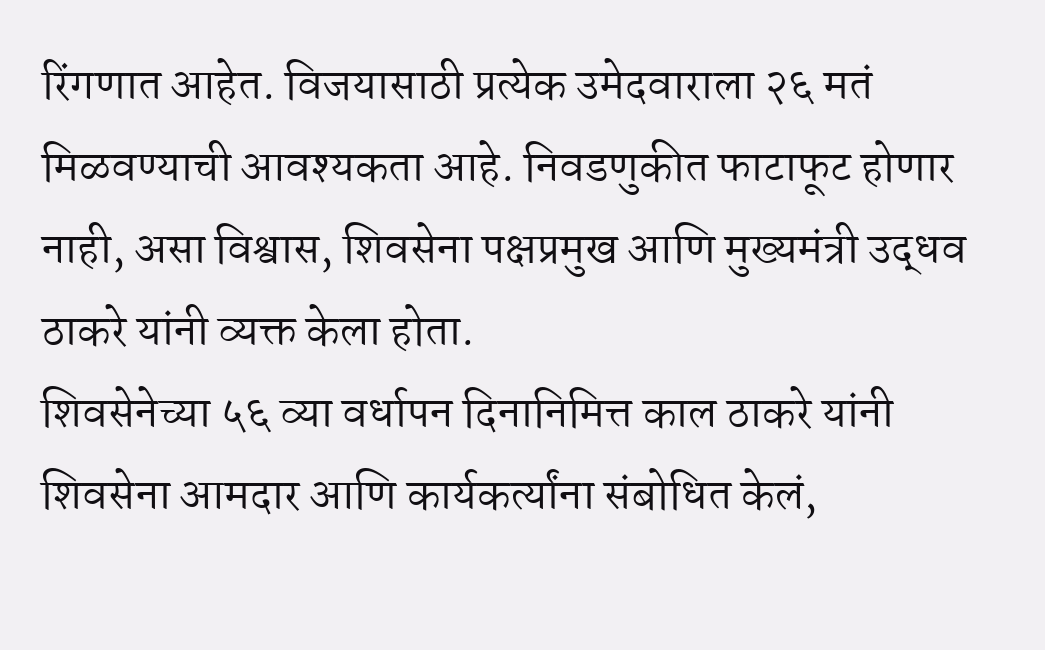रिंगणात आहेत. विजयासाठी प्रत्येक उमेदवाराला २६ मतं मिळवण्याची आवश्यकता आहे. निवडणुकीत फाटाफूट होणार नाही, असा विश्वास, शिवसेना पक्षप्रमुख आणि मुख्यमंत्री उद्धव ठाकरे यांनी व्यक्त केला होता.
शिवसेनेच्या ५६ व्या वर्धापन दिनानिमित्त काल ठाकरे यांनी शिवसेना आमदार आणि कार्यकर्त्यांना संबोधित केलं,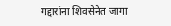गद्दारांना शिवसेनेत जागा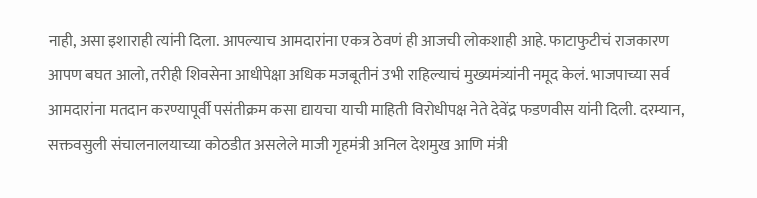नाही, असा इशाराही त्यांनी दिला. आपल्याच आमदारांना एकत्र ठेवणं ही आजची लोकशाही आहे. फाटाफुटीचं राजकारण आपण बघत आलो, तरीही शिवसेना आधीपेक्षा अधिक मजबूतीनं उभी राहिल्याचं मुख्यमंत्र्यांनी नमूद केलं. भाजपाच्या सर्व आमदारांना मतदान करण्यापूर्वी पसंतीक्रम कसा द्यायचा याची माहिती विरोधीपक्ष नेते देवेंद्र फडणवीस यांनी दिली. दरम्यान, सक्तवसुली संचालनालयाच्या कोठडीत असलेले माजी गृहमंत्री अनिल देशमुख आणि मंत्री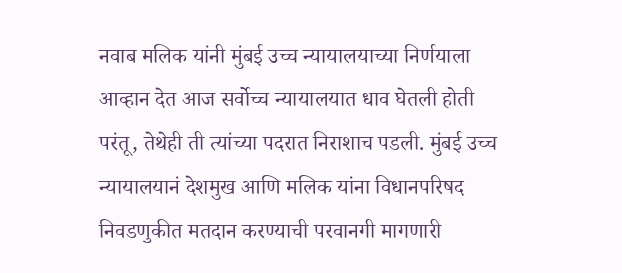नवाब मलिक यांनी मुंबई उच्च न्यायालयाच्या निर्णयाला आव्हान देत आज सर्वोच्च न्यायालयात धाव घेतली होती परंतू, तेथेही ती त्यांच्या पदरात निराशाच पडली. मुंबई उच्च न्यायालयानं देशमुख आणि मलिक यांना विधानपरिषद निवडणुकीत मतदान करण्याची परवानगी मागणारी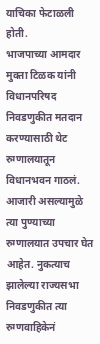याचिका फेटाळली होती.
भाजपाच्या आमदार मुक्ता टिळक यांनी विधानपरिषद निवडणुकीत मतदान करण्यासाठी थेट रुग्णालयातून विधानभवन गाठलं. आजारी असल्यामुळे त्या पुण्याच्या रुग्णालयात उपचार घेत आहेत. नुकत्याच झालेल्या राज्यसभा निवडणुकीत त्या रुग्णवाहिकेनं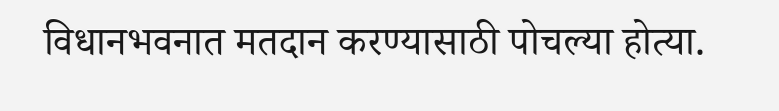विधानभवनात मतदान करण्यासाठी पोचल्या होत्या.